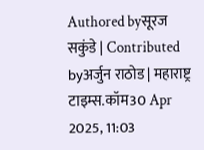Authored byसूरज सकुंडे | Contributed byअर्जुन राठोड | महाराष्ट्र टाइम्स.कॉम30 Apr 2025, 11:03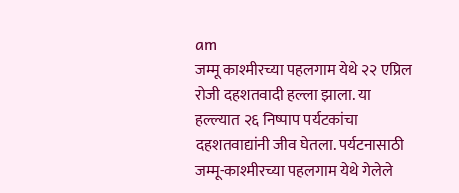am
जम्मू काश्मीरच्या पहलगाम येथे २२ एप्रिल रोजी दहशतवादी हल्ला झाला. या हल्ल्यात २६ निष्पाप पर्यटकांचा दहशतवाद्यांनी जीव घेतला. पर्यटनासाठी जम्मू-काश्मीरच्या पहलगाम येथे गेलेले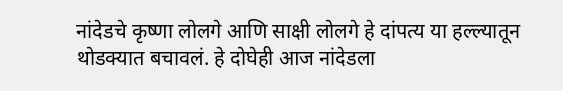नांदेडचे कृष्णा लोलगे आणि साक्षी लोलगे हे दांपत्य या हल्ल्यातून थोडक्यात बचावलं. हे दोघेही आज नांदेडला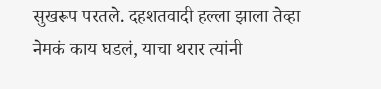सुखरूप परतले. दहशतवादी हल्ला झाला तेव्हा नेमकं काय घडलं, याचा थरार त्यांनी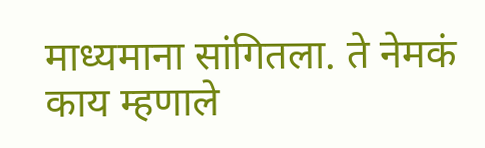माध्यमाना सांगितला. ते नेमकं काय म्हणाले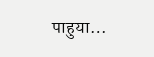पाहुया…